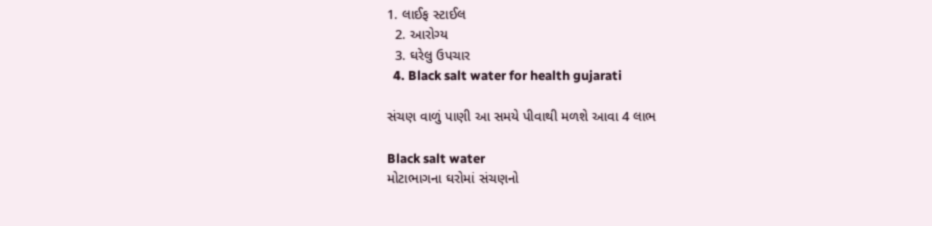1. લાઈફ સ્ટાઈલ
  2. આરોગ્ય
  3. ઘરેલુ ઉપચાર
  4. Black salt water for health gujarati

સંચણ વાળું પાણી આ સમયે પીવાથી મળશે આવા 4 લાભ

Black salt water
મોટાભાગના ઘરોમાં સંચણનો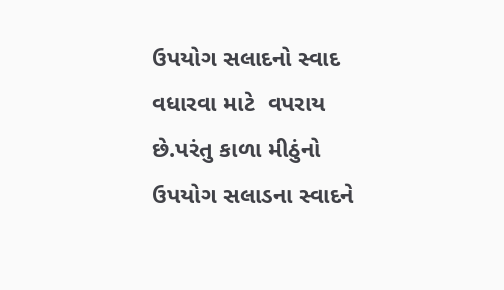ઉપયોગ સલાદનો સ્વાદ વધારવા માટે  વપરાય છે.પરંતુ કાળા મીઠુંનો ઉપયોગ સલાડના સ્વાદને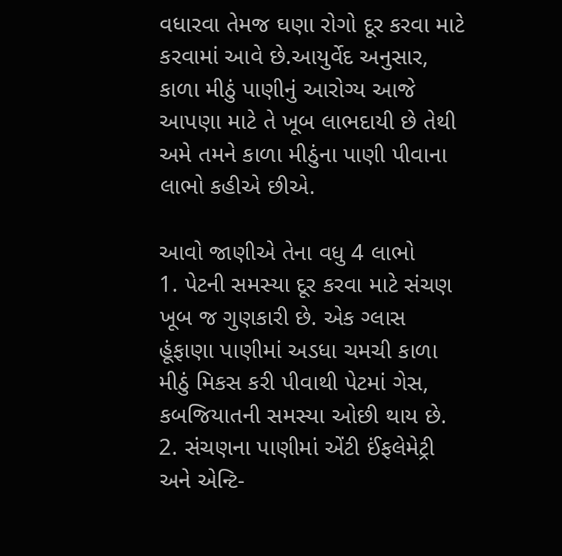વધારવા તેમજ ઘણા રોગો દૂર કરવા માટે કરવામાં આવે છે.આયુર્વેદ અનુસાર, કાળા મીઠું પાણીનું આરોગ્ય આજે આપણા માટે તે ખૂબ લાભદાયી છે તેથી અમે તમને કાળા મીઠુંના પાણી પીવાના લાભો કહીએ છીએ.

આવો જાણીએ તેના વધુ 4 લાભો
1. પેટની સમસ્યા દૂર કરવા માટે સંચણ ખૂબ જ ગુણકારી છે. એક ગ્લાસ હૂંફાણા પાણીમાં અડધા ચમચી કાળા મીઠું મિકસ કરી પીવાથી પેટમાં ગેસ, કબજિયાતની સમસ્યા ઓછી થાય છે.
2. સંચણના પાણીમાં એંટી ઈંફલેમેટ્રી અને એન્ટિ-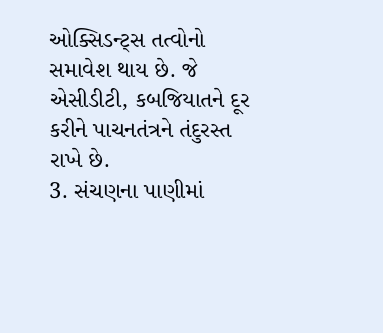ઓક્સિડન્ટ્સ તત્વોનો સમાવેશ થાય છે. જે એસીડીટી, કબજિયાતને દૂર કરીને પાચનતંત્રને તંદુરસ્ત રાખે છે.
3. સંચણના પાણીમાં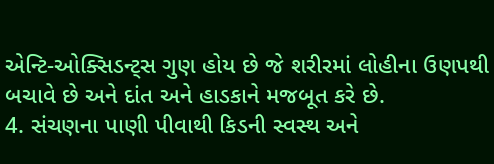એન્ટિ-ઓક્સિડન્ટ્સ ગુણ હોય છે જે શરીરમાં લોહીના ઉણપથી બચાવે છે અને દાંત અને હાડકાને મજબૂત કરે છે.
4. સંચણના પાણી પીવાથી કિડની સ્વસ્થ અને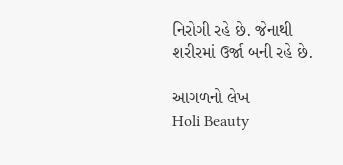નિરોગી રહે છે. જેનાથી શરીરમાં ઉર્જા બની રહે છે.

આગળનો લેખ
Holi Beauty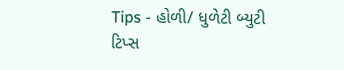Tips - હોળી/ ધુળેટી બ્યુટી ટિપ્સ